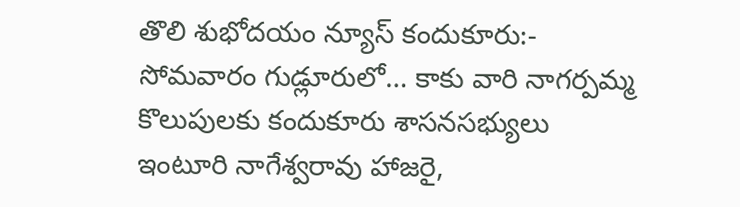తొలి శుభోదయం న్యూస్ కందుకూరు:-
సోమవారం గుడ్లూరులో… కాకు వారి నాగర్పమ్మ కొలుపులకు కందుకూరు శాసనసభ్యులు ఇంటూరి నాగేశ్వరావు హాజరై,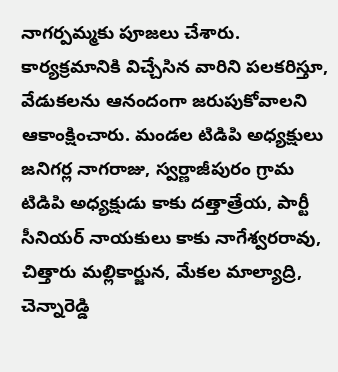నాగర్పమ్మకు పూజలు చేశారు. కార్యక్రమానికి విచ్చేసిన వారిని పలకరిస్తూ, వేడుకలను ఆనందంగా జరుపుకోవాలని ఆకాంక్షించారు. మండల టిడిపి అధ్యక్షులు జనిగర్ల నాగరాజు, స్వర్ణాజీపురం గ్రామ టిడిపి అధ్యక్షుడు కాకు దత్తాత్రేయ, పార్టీ సీనియర్ నాయకులు కాకు నాగేశ్వరరావు, చిత్తారు మల్లికార్జున, మేకల మాల్యాద్రి, చెన్నారెడ్డి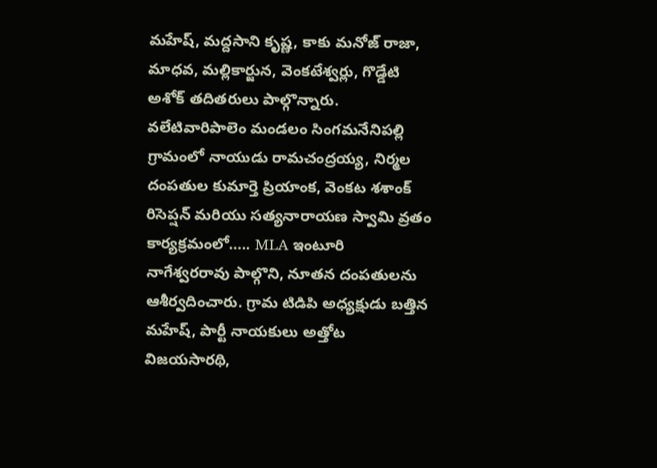మహేష్, మద్దసాని కృష్ణ, కాకు మనోజ్ రాజా, మాధవ, మల్లికార్జున, వెంకటేశ్వర్లు, గొడ్డేటి అశోక్ తదితరులు పాల్గొన్నారు.
వలేటివారిపాలెం మండలం సింగమనేనిపల్లి గ్రామంలో నాయుడు రామచంద్రయ్య, నిర్మల దంపతుల కుమార్తె ప్రియాంక, వెంకట శశాంక్ రిసెప్షన్ మరియు సత్యనారాయణ స్వామి వ్రతం కార్యక్రమంలో….. MLA ఇంటూరి నాగేశ్వరరావు పాల్గొని, నూతన దంపతులను ఆశీర్వదించారు. గ్రామ టిడిపి అధ్యక్షుడు బత్తిన మహేష్, పార్టీ నాయకులు అత్తోట విజయసారథి,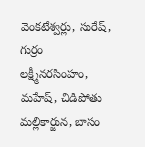వెంకటేశ్వర్లు, సురేష్, గుర్రం లక్ష్మీనరసింహం, మహేష్, చిడిపోతు మల్లికార్జున, బాసం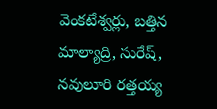వెంకటేశ్వర్లు, బత్తిన మాల్యాద్రి, సురేష్, నవులూరి రత్తయ్య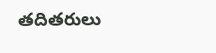తదితరులు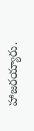హాజరయ్యారు.